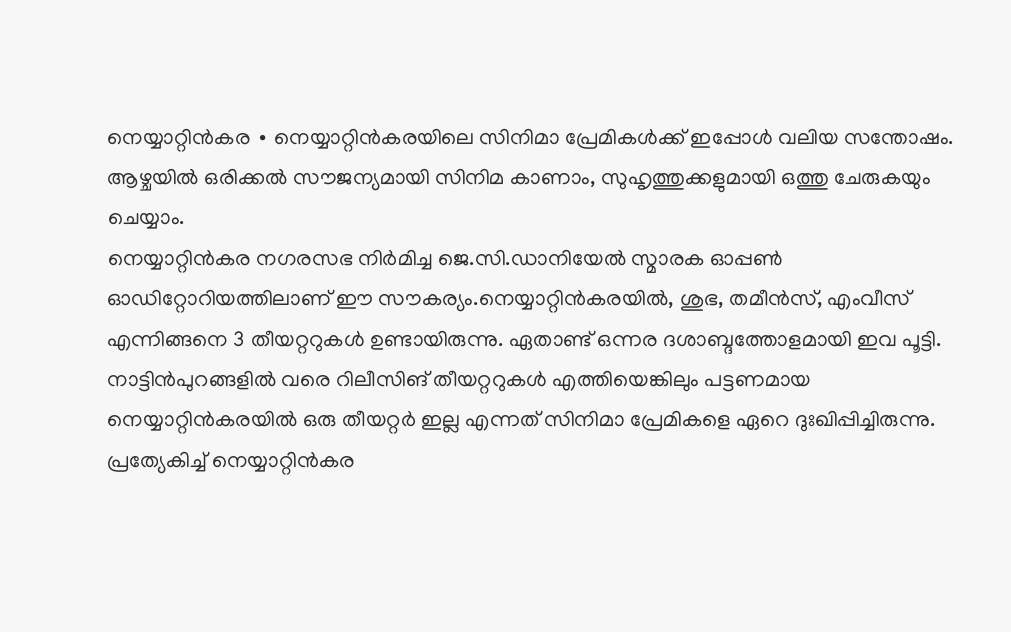നെയ്യാറ്റിൻകര ∙ നെയ്യാറ്റിൻകരയിലെ സിനിമാ പ്രേമികൾക്ക് ഇപ്പോൾ വലിയ സന്തോഷം. ആഴ്ചയിൽ ഒരിക്കൽ സൗജന്യമായി സിനിമ കാണാം, സുഹൃത്തുക്കളുമായി ഒത്തു ചേരുകയും ചെയ്യാം.
നെയ്യാറ്റിൻകര നഗരസഭ നിർമിച്ച ജെ.സി.ഡാനിയേൽ സ്മാരക ഓപ്പൺ ഓഡിറ്റോറിയത്തിലാണ് ഈ സൗകര്യം.നെയ്യാറ്റിൻകരയിൽ, ശുഭ, തമീൻസ്, എംവീസ് എന്നിങ്ങനെ 3 തീയറ്ററുകൾ ഉണ്ടായിരുന്നു. ഏതാണ്ട് ഒന്നര ദശാബ്ദത്തോളമായി ഇവ പൂട്ടി.
നാട്ടിൻപുറങ്ങളിൽ വരെ റിലീസിങ് തീയറ്ററുകൾ എത്തിയെങ്കിലും പട്ടണമായ നെയ്യാറ്റിൻകരയിൽ ഒരു തീയറ്റർ ഇല്ല എന്നത് സിനിമാ പ്രേമികളെ ഏറെ ദുഃഖിപ്പിച്ചിരുന്നു. പ്രത്യേകിച്ച് നെയ്യാറ്റിൻകര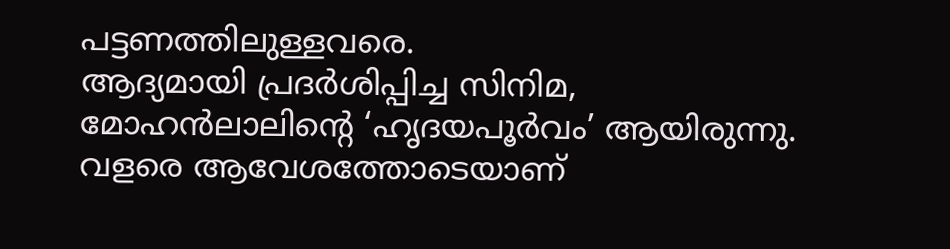പട്ടണത്തിലുള്ളവരെ.
ആദ്യമായി പ്രദർശിപ്പിച്ച സിനിമ, മോഹൻലാലിന്റെ ‘ഹൃദയപൂർവം’ ആയിരുന്നു.
വളരെ ആവേശത്തോടെയാണ്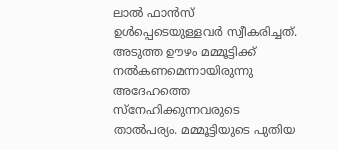ലാൽ ഫാൻസ് ഉൾപ്പെടെയുള്ളവർ സ്വീകരിച്ചത്. അടുത്ത ഊഴം മമ്മൂട്ടിക്ക് നൽകണമെന്നായിരുന്നു അദേഹത്തെ സ്നേഹിക്കുന്നവരുടെ താൽപര്യം. മമ്മൂട്ടിയുടെ പുതിയ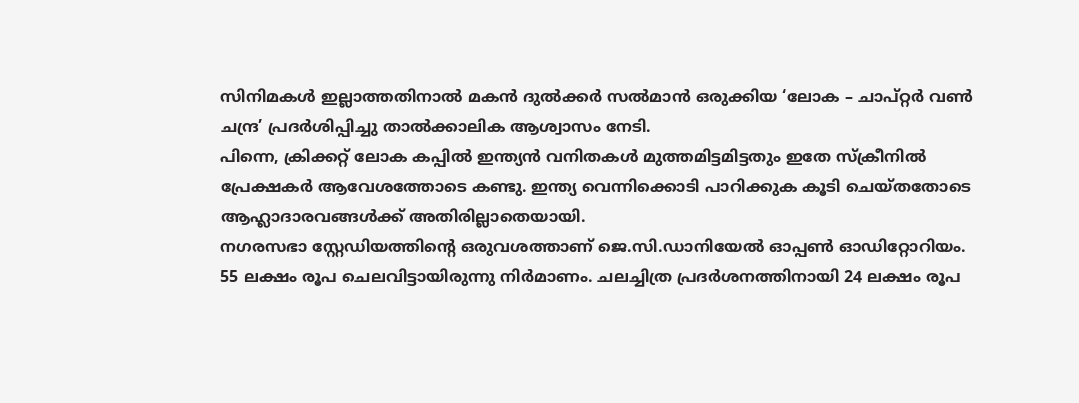സിനിമകൾ ഇല്ലാത്തതിനാൽ മകൻ ദുൽക്കർ സൽമാൻ ഒരുക്കിയ ‘ലോക – ചാപ്റ്റർ വൺ ചന്ദ്ര’ പ്രദർശിപ്പിച്ചു താൽക്കാലിക ആശ്വാസം നേടി.
പിന്നെ, ക്രിക്കറ്റ് ലോക കപ്പിൽ ഇന്ത്യൻ വനിതകൾ മുത്തമിട്ടമിട്ടതും ഇതേ സ്ക്രീനിൽ പ്രേക്ഷകർ ആവേശത്തോടെ കണ്ടു. ഇന്ത്യ വെന്നിക്കൊടി പാറിക്കുക കൂടി ചെയ്തതോടെ ആഹ്ലാദാരവങ്ങൾക്ക് അതിരില്ലാതെയായി.
നഗരസഭാ സ്റ്റേഡിയത്തിന്റെ ഒരുവശത്താണ് ജെ.സി.ഡാനിയേൽ ഓപ്പൺ ഓഡിറ്റോറിയം.
55 ലക്ഷം രൂപ ചെലവിട്ടായിരുന്നു നിർമാണം. ചലച്ചിത്ര പ്രദർശനത്തിനായി 24 ലക്ഷം രൂപ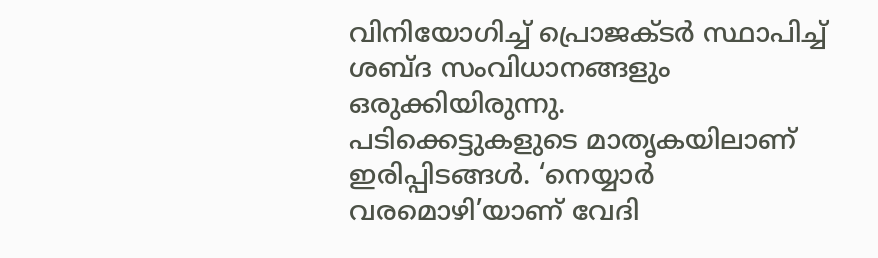വിനിയോഗിച്ച് പ്രൊജക്ടർ സ്ഥാപിച്ച് ശബ്ദ സംവിധാനങ്ങളും ഒരുക്കിയിരുന്നു.
പടിക്കെട്ടുകളുടെ മാതൃകയിലാണ് ഇരിപ്പിടങ്ങൾ. ‘നെയ്യാർ വരമൊഴി’യാണ് വേദി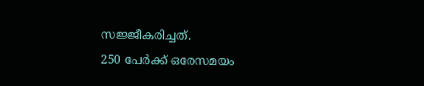സജ്ജീകരിച്ചത്.
250 പേർക്ക് ഒരേസമയം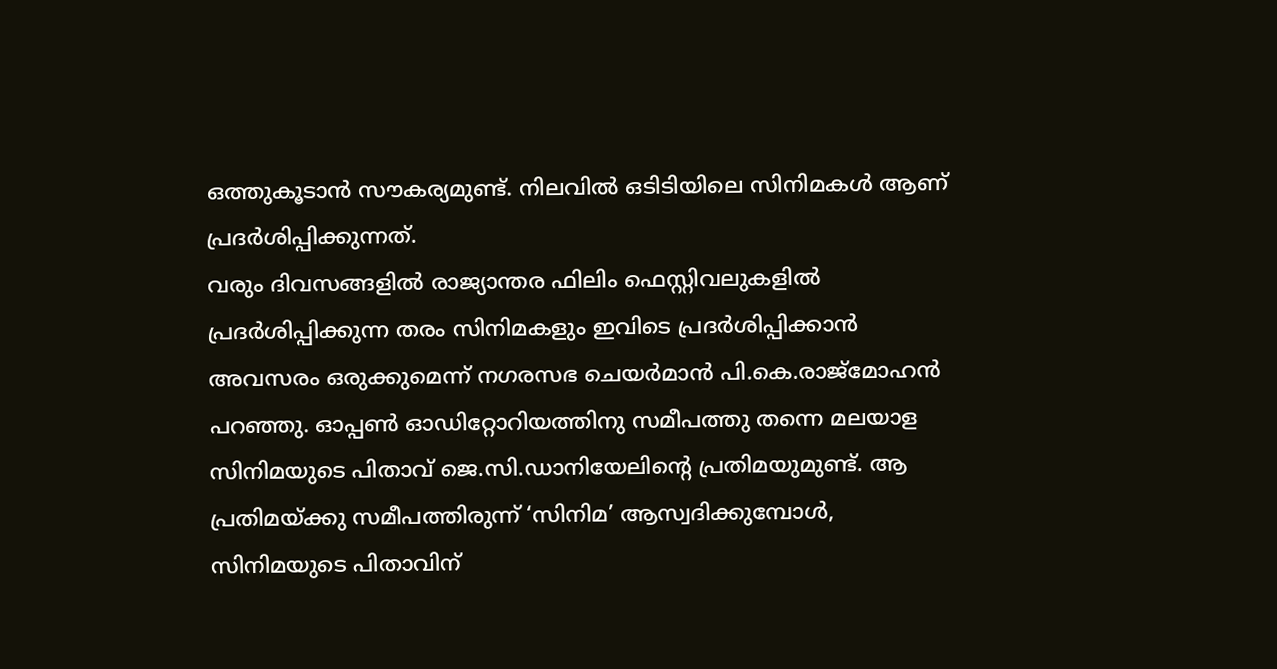ഒത്തുകൂടാൻ സൗകര്യമുണ്ട്. നിലവിൽ ഒടിടിയിലെ സിനിമകൾ ആണ് പ്രദർശിപ്പിക്കുന്നത്.
വരും ദിവസങ്ങളിൽ രാജ്യാന്തര ഫിലിം ഫെസ്റ്റിവലുകളിൽ പ്രദർശിപ്പിക്കുന്ന തരം സിനിമകളും ഇവിടെ പ്രദർശിപ്പിക്കാൻ അവസരം ഒരുക്കുമെന്ന് നഗരസഭ ചെയർമാൻ പി.കെ.രാജ്മോഹൻ പറഞ്ഞു. ഓപ്പൺ ഓഡിറ്റോറിയത്തിനു സമീപത്തു തന്നെ മലയാള സിനിമയുടെ പിതാവ് ജെ.സി.ഡാനിയേലിന്റെ പ്രതിമയുമുണ്ട്. ആ പ്രതിമയ്ക്കു സമീപത്തിരുന്ന് ‘സിനിമ’ ആസ്വദിക്കുമ്പോൾ, സിനിമയുടെ പിതാവിന്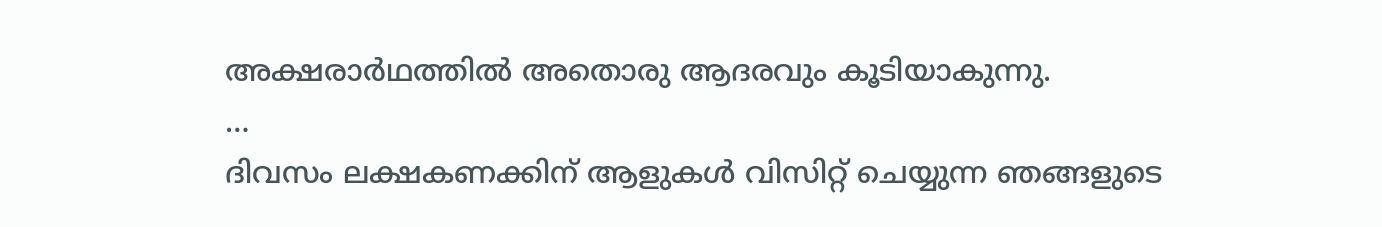അക്ഷരാർഥത്തിൽ അതൊരു ആദരവും കൂടിയാകുന്നു.
…
ദിവസം ലക്ഷകണക്കിന് ആളുകൾ വിസിറ്റ് ചെയ്യുന്ന ഞങ്ങളുടെ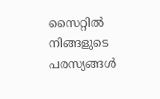സൈറ്റിൽ നിങ്ങളുടെ പരസ്യങ്ങൾ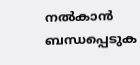നൽകാൻ ബന്ധപ്പെടുക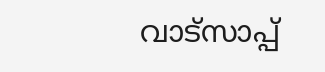വാട്സാപ്പ്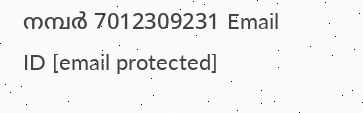നമ്പർ 7012309231 Email ID [email protected]